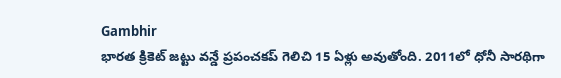Gambhir
భారత క్రికెట్ జట్టు వన్డే ప్రపంచకప్ గెలిచి 15 ఏళ్లు అవుతోంది. 2011లో ధోనీ సారథిగా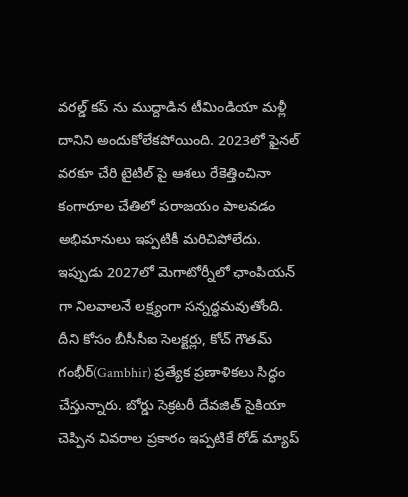వరల్డ్ కప్ ను ముద్దాడిన టీమిండియా మళ్లీ దానిని అందుకోలేకపోయింది. 2023లో ఫైనల్ వరకూ చేరి టైటిల్ పై ఆశలు రేకెత్తించినా కంగారూల చేతిలో పరాజయం పాలవడం అభిమానులు ఇప్పటికీ మరిచిపోలేదు.
ఇప్పుడు 2027లో మెగాటోర్నీలో ఛాంపియన్ గా నిలవాలనే లక్ష్యంగా సన్నద్ధమవుతోంది. దీని కోసం బీసీసీఐ సెలక్టర్లు, కోచ్ గౌతమ్ గంభీర్(Gambhir) ప్రత్యేక ప్రణాళికలు సిద్ధం చేస్తున్నారు. బోర్డు సెక్రటరీ దేవజిత్ సైకియా చెప్పిన వివరాల ప్రకారం ఇప్పటికే రోడ్ మ్యాప్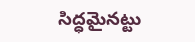సిద్ధమైనట్టు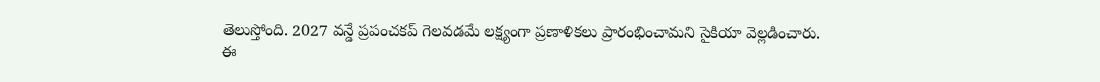తెలుస్తోంది. 2027 వన్డే ప్రపంచకప్ గెలవడమే లక్ష్యంగా ప్రణాళికలు ప్రారంభించామని సైకియా వెల్లడించారు.
ఈ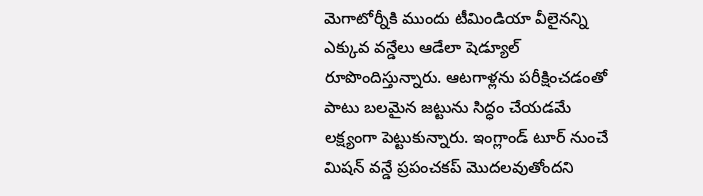మెగాటోర్నీకి ముందు టీమిండియా వీలైనన్ని ఎక్కువ వన్డేలు ఆడేలా షెడ్యూల్ రూపొందిస్తున్నారు. ఆటగాళ్లను పరీక్షించడంతో పాటు బలమైన జట్టును సిద్ధం చేయడమే లక్ష్యంగా పెట్టుకున్నారు. ఇంగ్లాండ్ టూర్ నుంచే మిషన్ వన్డే ప్రపంచకప్ మొదలవుతోందని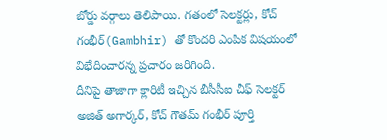బోర్డు వర్గాలు తెలిపాయి. గతంలో సెలక్టర్లు, కోచ్ గంభీర్(Gambhir) తో కొందరి ఎంపిక విషయంలో విభేదించారన్న ప్రచారం జరిగింది.
దీనిపై తాజాగా క్లారిటీ ఇచ్చిన బీసీసీఐ చీఫ్ సెలక్టర్ అజిత్ అగార్కర్, కోచ్ గౌతమ్ గంభీర్ పూర్తి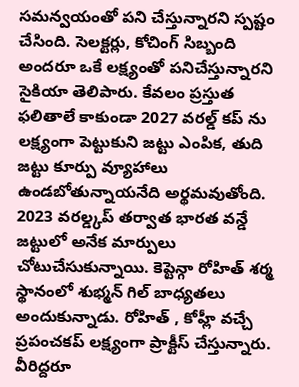సమన్వయంతో పని చేస్తున్నారని స్పష్టం చేసింది. సెలక్టర్లు, కోచింగ్ సిబ్బంది అందరూ ఒకే లక్ష్యంతో పనిచేస్తున్నారని సైకియా తెలిపారు. కేవలం ప్రస్తుత ఫలితాలే కాకుండా 2027 వరల్డ్ కప్ ను లక్ష్యంగా పెట్టుకుని జట్టు ఎంపిక, తుది జట్టు కూర్పు వ్యూహాలు ఉండబోతున్నాయనేది అర్థమవుతోంది.
2023 వరల్డ్కప్ తర్వాత భారత వన్డే జట్టులో అనేక మార్పులు చోటుచేసుకున్నాయి. కెప్టెన్గా రోహిత్ శర్మ స్థానంలో శుభ్మన్ గిల్ బాధ్యతలు అందుకున్నాడు. రోహిత్ , కోహ్లీ వచ్చే ప్రపంచకప్ లక్ష్యంగా ప్రాక్టీస్ చేస్తున్నారు. వీరిద్దరూ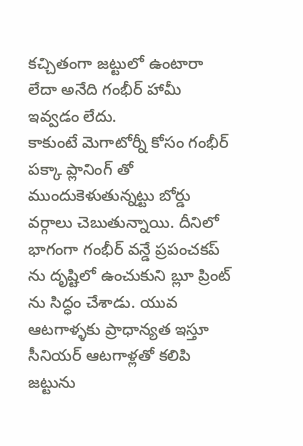కచ్చితంగా జట్టులో ఉంటారా లేదా అనేది గంభీర్ హామీ ఇవ్వడం లేదు.
కాకుంటే మెగాటోర్నీ కోసం గంభీర్ పక్కా ప్లానింగ్ తో ముందుకెళుతున్నట్టు బోర్డు వర్గాలు చెబుతున్నాయి. దీనిలో భాగంగా గంభీర్ వన్డే ప్రపంచకప్ ను దృష్టిలో ఉంచుకుని బ్లూ ప్రింట్ ను సిద్ధం చేశాడు. యువ ఆటగాళ్ళకు ప్రాధాన్యత ఇస్తూ సీనియర్ ఆటగాళ్లతో కలిపి జట్టును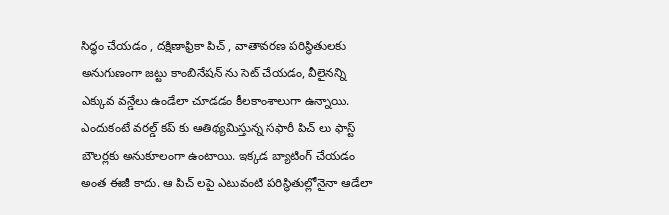సిద్ధం చేయడం , దక్షిణాఫ్రికా పిచ్ , వాతావరణ పరిస్థితులకు అనుగుణంగా జట్టు కాంబినేషన్ ను సెట్ చేయడం, వీలైనన్ని ఎక్కువ వన్డేలు ఉండేలా చూడడం కీలకాంశాలుగా ఉన్నాయి.
ఎందుకంటే వరల్డ్ కప్ కు ఆతిథ్యమిస్తున్న సఫారీ పిచ్ లు ఫాస్ట్ బౌలర్లకు అనుకూలంగా ఉంటాయి. ఇక్కడ బ్యాటింగ్ చేయడం అంత ఈజీ కాదు. ఆ పిచ్ లపై ఎటువంటి పరిస్థితుల్లోనైనా ఆడేలా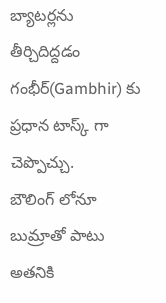బ్యాటర్లను తీర్చిదిద్దడం గంభీర్(Gambhir) కు ప్రధాన టాస్క్ గా చెప్పొచ్చు.
బౌలింగ్ లోనూ బుమ్రాతో పాటు అతనికి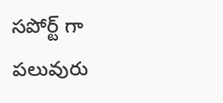సపోర్ట్ గా పలువురు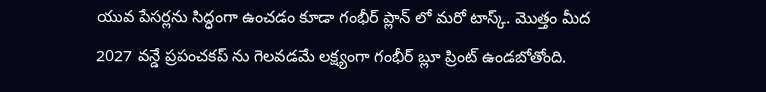యువ పేసర్లను సిద్ధంగా ఉంచడం కూడా గంభీర్ ప్లాన్ లో మరో టాస్క్. మొత్తం మీద 2027 వన్డే ప్రపంచకప్ ను గెలవడమే లక్ష్యంగా గంభీర్ బ్లూ ప్రింట్ ఉండబోతోంది.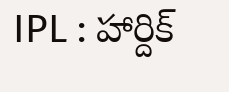IPL : హార్దిక్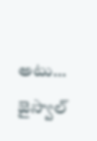అటు… జైస్వాల్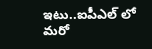ఇటు..ఐపీఎల్ లో మరో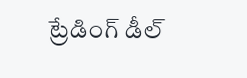ట్రేడింగ్ డీల్